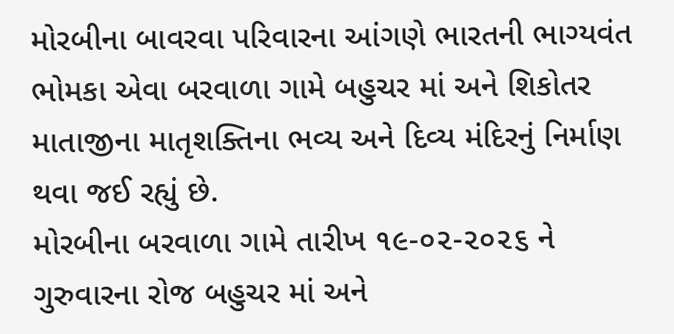મોરબીના બાવરવા પરિવારના આંગણે ભારતની ભાગ્યવંત ભોમકા એવા બરવાળા ગામે બહુચર માં અને શિકોતર માતાજીના માતૃશક્તિના ભવ્ય અને દિવ્ય મંદિરનું નિર્માણ થવા જઈ રહ્યું છે.
મોરબીના બરવાળા ગામે તારીખ ૧૯-૦૨-૨૦૨૬ ને ગુરુવારના રોજ બહુચર માં અને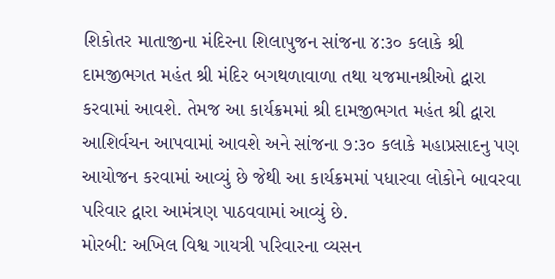શિકોતર માતાજીના મંદિરના શિલાપુજન સાંજના ૪:૩૦ કલાકે શ્રી દામજીભગત મહંત શ્રી મંદિર બગથળાવાળા તથા યજમાનશ્રીઓ દ્વારા કરવામાં આવશે. તેમજ આ કાર્યક્રમમાં શ્રી દામજીભગત મહંત શ્રી દ્વારા આશિર્વચન આપવામાં આવશે અને સાંજના ૭:૩૦ કલાકે મહાપ્રસાદનુ પણ આયોજન કરવામાં આવ્યું છે જેથી આ કાર્યક્રમમાં પધારવા લોકોને બાવરવા પરિવાર દ્વારા આમંત્રણ પાઠવવામાં આવ્યું છે.
મોરબી: અખિલ વિશ્વ ગાયત્રી પરિવારના વ્યસન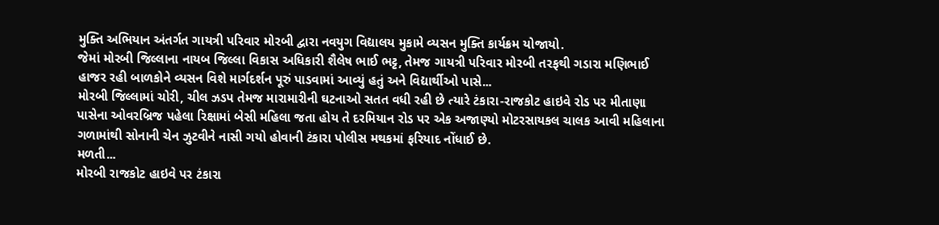મુક્તિ અભિયાન અંતર્ગત ગાયત્રી પરિવાર મોરબી દ્વારા નવયુગ વિદ્યાલય મુકામે વ્યસન મુક્તિ કાર્યક્રમ યોજાયો.
જેમાં મોરબી જિલ્લાના નાયબ જિલ્લા વિકાસ અધિકારી શૈલેષ ભાઈ ભટ્ટ, તેમજ ગાયત્રી પરિવાર મોરબી તરફથી ગડારા મણિભાઈ હાજર રહી બાળકોને વ્યસન વિશે માર્ગદર્શન પૂરું પાડવામાં આવ્યું હતું અને વિદ્યાર્થીઓ પાસે...
મોરબી જિલ્લામાં ચોરી, ચીલ ઝડપ તેમજ મારામારીની ઘટનાઓ સતત વધી રહી છે ત્યારે ટંકારા-રાજકોટ હાઇવે રોડ પર મીતાણા પાસેના ઓવરબ્રિજ પહેલા રિક્ષામાં બેસી મહિલા જતા હોય તે દરમિયાન રોડ પર એક અજાણ્યો મોટરસાયકલ ચાલક આવી મહિલાના ગળામાંથી સોનાની ચેન ઝુટવીને નાસી ગયો હોવાની ટંકારા પોલીસ મથકમાં ફરિયાદ નોંધાઈ છે.
મળતી...
મોરબી રાજકોટ હાઇવે પર ટંકારા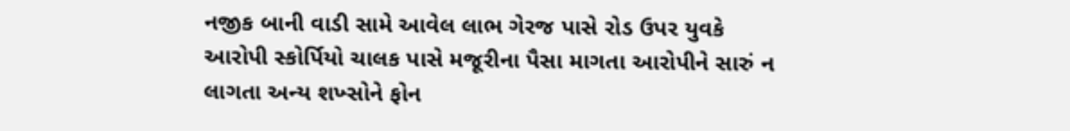નજીક બાની વાડી સામે આવેલ લાભ ગેરજ પાસે રોડ ઉપર યુવકે આરોપી સ્કોર્પિયો ચાલક પાસે મજૂરીના પૈસા માગતા આરોપીને સારું ન લાગતા અન્ય શખ્સોને ફોન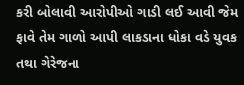કરી બોલાવી આરોપીઓ ગાડી લઈ આવી જેમ ફાવે તેમ ગાળો આપી લાકડાના ધોકા વડે યુવક તથા ગેરેજના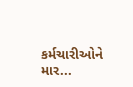કર્મચારીઓને માર...